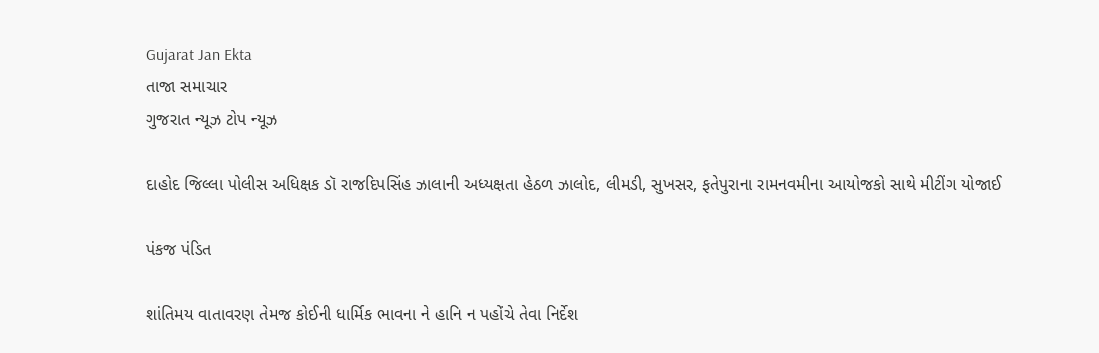Gujarat Jan Ekta
તાજા સમાચાર
ગુજરાત ન્યૂઝ ટોપ ન્યૂઝ

દાહોદ જિલ્લા પોલીસ અધિક્ષક ડૉ રાજદિપસિંહ ઝાલાની અધ્યક્ષતા હેઠળ ઝાલોદ, લીમડી, સુખસર, ફતેપુરાના રામનવમીના આયોજકો સાથે મીટીંગ યોજાઈ

પંકજ પંડિત

શાંતિમય વાતાવરણ તેમજ કોઈની ધાર્મિક ભાવના ને હાનિ ન પહોંચે તેવા નિર્દેશ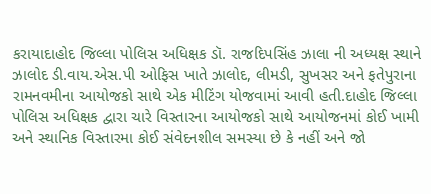કરાયાદાહોદ જિલ્લા પોલિસ અધિક્ષક ડૉ. રાજદિપસિંહ ઝાલા ની અધ્યક્ષ સ્થાને ઝાલોદ ડી.વાય.એસ.પી ઓફિસ ખાતે ઝાલોદ, લીમડી, સુખસર અને ફતેપુરાના રામનવમીના આયોજકો સાથે એક મીટિંગ યોજવામાં આવી હતી.દાહોદ જિલ્લા પોલિસ અધિક્ષક દ્વારા ચારે વિસ્તારના આયોજકો સાથે આયોજનમાં કોઈ ખામી અને સ્થાનિક વિસ્તારમા કોઈ સંવેદનશીલ સમસ્યા છે કે નહીં અને જો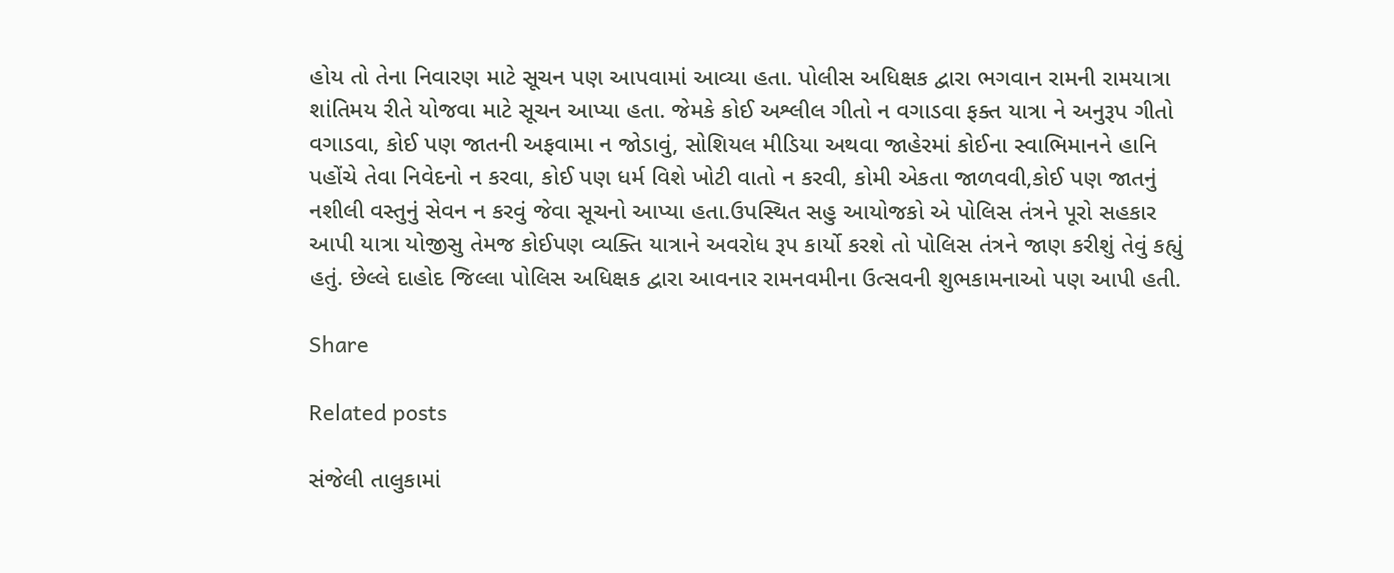હોય તો તેના નિવારણ માટે સૂચન પણ આપવામાં આવ્યા હતા. પોલીસ અધિક્ષક દ્વારા ભગવાન રામની રામયાત્રા શાંતિમય રીતે યોજવા માટે સૂચન આપ્યા હતા. જેમકે કોઈ અશ્લીલ ગીતો ન વગાડવા ફક્ત યાત્રા ને અનુરૂપ ગીતો વગાડવા, કોઈ પણ જાતની અફવામા ન જોડાવું, સોશિયલ મીડિયા અથવા જાહેરમાં કોઈના સ્વાભિમાનને હાનિ પહોંચે તેવા નિવેદનો ન કરવા, કોઈ પણ ધર્મ વિશે ખોટી વાતો ન કરવી, કોમી એકતા જાળવવી,કોઈ પણ જાતનું નશીલી વસ્તુનું સેવન ન કરવું જેવા સૂચનો આપ્યા હતા.ઉપસ્થિત સહુ આયોજકો એ પોલિસ તંત્રને પૂરો સહકાર આપી યાત્રા યોજીસુ તેમજ કોઈપણ વ્યક્તિ યાત્રાને અવરોધ રૂપ કાર્યો કરશે તો પોલિસ તંત્રને જાણ કરીશું તેવું કહ્યું હતું. છેલ્લે દાહોદ જિલ્લા પોલિસ અધિક્ષક દ્વારા આવનાર રામનવમીના ઉત્સવની શુભકામનાઓ પણ આપી હતી.

Share

Related posts

સંજેલી તાલુકામાં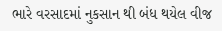ભારે વરસાદમાં નુકસાન થી બંધ થયેલ વીજ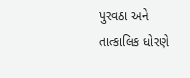પુરવઠા અને તાત્કાલિક ધોરણે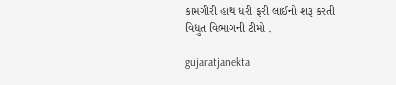કામગીરી હાથ ધરી ફરી લાઈનો શરૂ કરતી વિદ્યુત વિભાગની ટીમો .

gujaratjanekta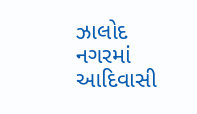ઝાલોદ નગરમાં આદિવાસી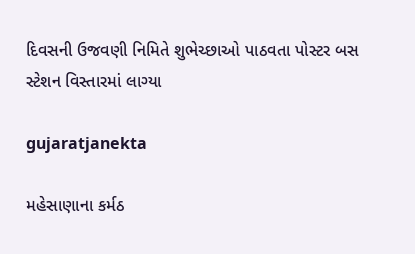દિવસની ઉજવણી નિમિતે શુભેચ્છાઓ પાઠવતા પોસ્ટર બસ સ્ટેશન વિસ્તારમાં લાગ્યા

gujaratjanekta

મહેસાણાના કર્મઠ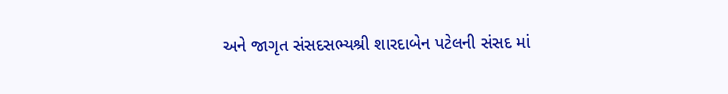અને જાગૃત સંસદસભ્યશ્રી શારદાબેન પટેલની સંસદ માં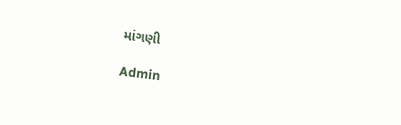માંગણી

Admin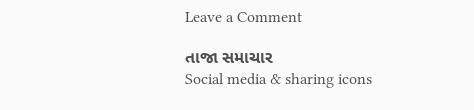Leave a Comment

તાજા સમાચાર
Social media & sharing icons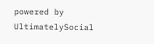powered by UltimatelySocial